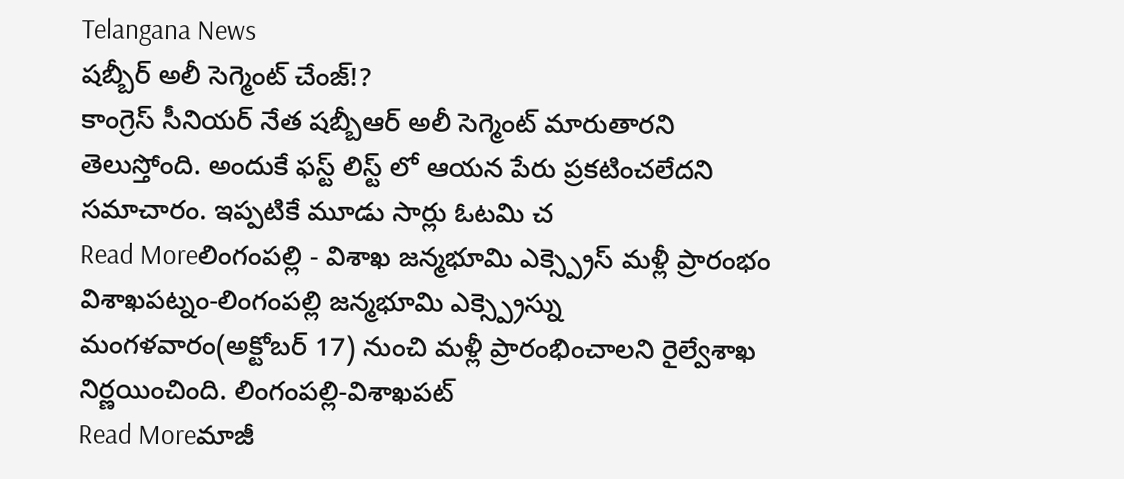Telangana News
షబ్బీర్ అలీ సెగ్మెంట్ చేంజ్!?
కాంగ్రెస్ సీనియర్ నేత షబ్బీఆర్ అలీ సెగ్మెంట్ మారుతారని తెలుస్తోంది. అందుకే ఫస్ట్ లిస్ట్ లో ఆయన పేరు ప్రకటించలేదని సమాచారం. ఇప్పటికే మూడు సార్లు ఓటమి చ
Read Moreలింగంపల్లి - విశాఖ జన్మభూమి ఎక్స్ప్రెస్ మళ్లీ ప్రారంభం
విశాఖపట్నం-లింగంపల్లి జన్మభూమి ఎక్స్ప్రెస్ను మంగళవారం(అక్టోబర్ 17) నుంచి మళ్లీ ప్రారంభించాలని రైల్వేశాఖ నిర్ణయించింది. లింగంపల్లి-విశాఖపట్
Read Moreమాజీ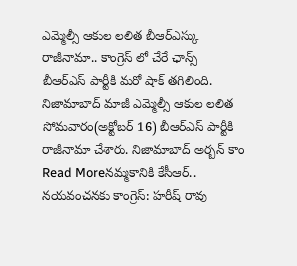ఎమ్మెల్సీ ఆకుల లలిత బీఆర్ఎస్కు రాజీనామా.. కాంగ్రెస్ లో చేరే ఛాన్స్
బీఆర్ఎస్ పార్టీకి మరో షాక్ తగిలింది. నిజామాబాద్ మాజీ ఎమ్మెల్సీ ఆకుల లలిత సోమవారం(అక్టోబర్ 16) బీఆర్ఎస్ పార్టీకి రాజీనామా చేశారు. నిజామాబాద్ అర్బన్ కాం
Read Moreనమ్మకానికి కేసీఆర్.. నయవంచనకు కాంగ్రెస్: హరీష్ రావు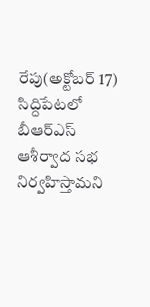రేపు(అక్టోబర్ 17) సిద్దిపేటలో బీఆర్ఎస్ ఆశీర్వాద సభ నిర్వహిస్తామని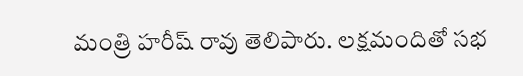మంత్రి హరీష్ రావు తెలిపారు. లక్షమందితో సభ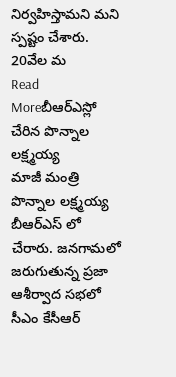నిర్వహిస్తామని మని స్పష్టం చేశారు. 20వేల మ
Read Moreబీఆర్ఎస్లో చేరిన పొన్నాల లక్ష్మయ్య
మాజీ మంత్రి పొన్నాల లక్ష్మయ్య బీఆర్ఎస్ లో చేరారు. జనగామలో జరుగుతున్న ప్రజా ఆశీర్వాద సభలో సీఎం కేసీఆర్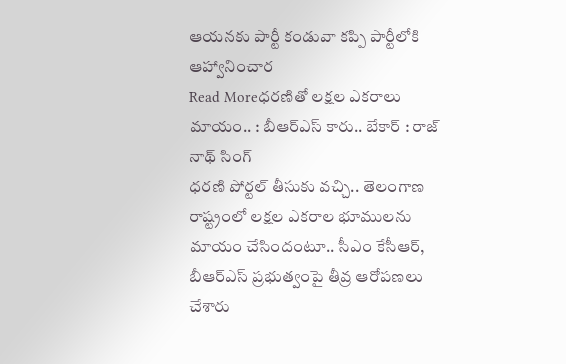ఆయనకు పార్టీ కండువా కప్పి పార్టీలోకి ఆహ్వానించార
Read Moreధరణితో లక్షల ఎకరాలు మాయం.. : బీఆర్ఎస్ కారు.. బేకార్ : రాజ్ నాథ్ సింగ్
ధరణి పోర్టల్ తీసుకు వచ్చి.. తెలంగాణ రాష్ట్రంలో లక్షల ఎకరాల భూములను మాయం చేసిందంటూ.. సీఎం కేసీఆర్, బీఆర్ఎస్ ప్రభుత్వంపై తీవ్ర ఆరోపణలు చేశారు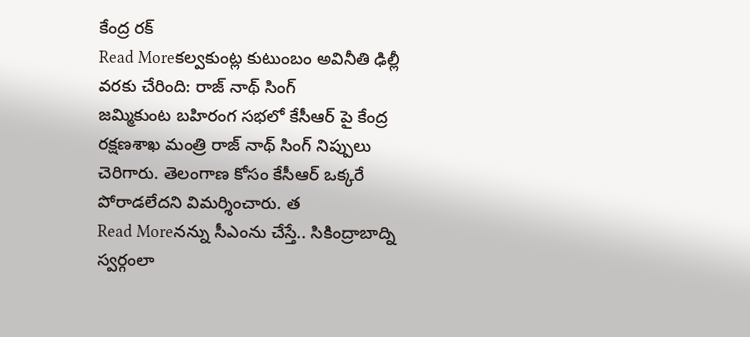కేంద్ర రక్
Read Moreకల్వకుంట్ల కుటుంబం అవినీతి ఢిల్లీ వరకు చేరింది: రాజ్ నాథ్ సింగ్
జమ్మికుంట బహిరంగ సభలో కేసీఆర్ పై కేంద్ర రక్షణశాఖ మంత్రి రాజ్ నాథ్ సింగ్ నిప్పులు చెరిగారు. తెలంగాణ కోసం కేసీఆర్ ఒక్కరే పోరాడలేదని విమర్శించారు. త
Read Moreనన్ను సీఎంను చేస్తే.. సికింద్రాబాద్ని స్వర్గంలా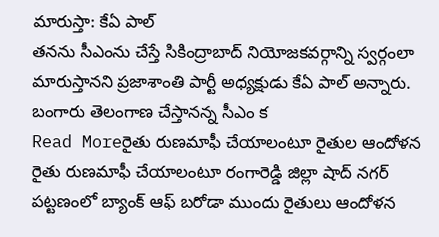మారుస్తా: కేఏ పాల్
తనను సీఎంను చేస్తే సికింద్రాబాద్ నియోజకవర్గాన్ని స్వర్గంలా మారుస్తానని ప్రజాశాంతి పార్టీ అధ్యక్షుడు కేఏ పాల్ అన్నారు. బంగారు తెలంగాణ చేస్తానన్న సీఎం క
Read Moreరైతు రుణమాఫీ చేయాలంటూ రైతుల ఆందోళన
రైతు రుణమాఫీ చేయాలంటూ రంగారెడ్డి జిల్లా షాద్ నగర్ పట్టణంలో బ్యాంక్ ఆఫ్ బరోడా ముందు రైతులు ఆందోళన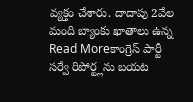వ్యక్తం చేశారు. దాదాపు 2వేల మంది బ్యాంకు ఖాతాలు ఉన్న
Read Moreకాంగ్రెస్ పార్టీ సర్వే రిపోర్ట్లను బయట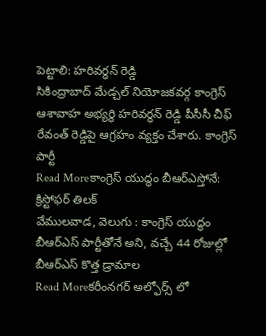పెట్టాలి: హరివర్ధన్ రెడ్డి
సికింద్రాబాద్ మేడ్చల్ నియోజకవర్గ కాంగ్రెస్ ఆశావాహ అభ్యర్థి హరివర్ధన్ రెడ్డి పీసీసీ చీఫ్ రేవంత్ రెడ్డిపై ఆగ్రహం వ్యక్తం చేశారు. కాంగ్రెస్ పార్టీ
Read Moreకాంగ్రెస్ యుద్ధం బీఆర్ఎస్తోనే: క్రిస్టోఫర్ తిలక్
వేములవాడ, వెలుగు : కాంగ్రెస్ యుద్ధం బీఆర్ఎస్ పార్టీతోనే అని, వచ్చే 44 రోజుల్లో బీఆర్ఎస్ కొత్త డ్రామాల
Read Moreకరీంనగర్ అల్ఫోర్స్ లో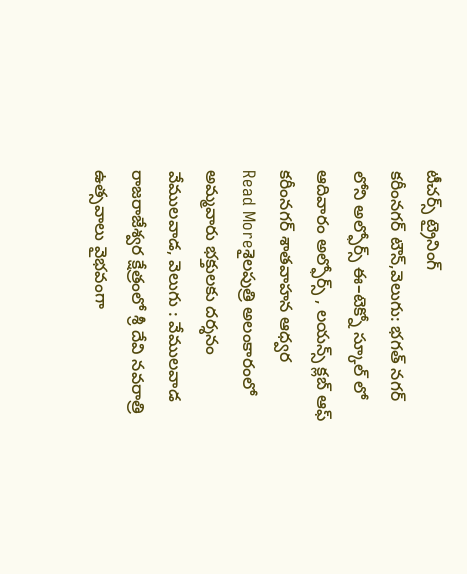టీచర్స్ ట్రైనింగ్
కరీంనగర్ టౌన్,వెలుగు: భగత్ నగర్ లోని అల్ఫోర్స్ ఈ–టెక్నో స్కూల్ లో ఆదివారం అల్ఫోర్స్ , లయన్స్ క్లబ్ ఆఫ్ కరీంనగర్ శాతవాహన ఆధ్వర
Read Moreశైలపుత్రి అలంకారంలో అమ్మవారు భక్తులకు దర్శనం
వేములవాడ, వెలుగు : వేములవాడ రాజరాజేశ్వర క్షేత్రంలో శ్రీ దేవి నవరాత్రి ఉత్సవాలు వైభవంగా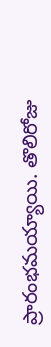ప్రారంభమయ్యాయి. తొలిరోజు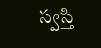స్వస్తి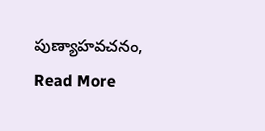పుణ్యాహవచనం,
Read More